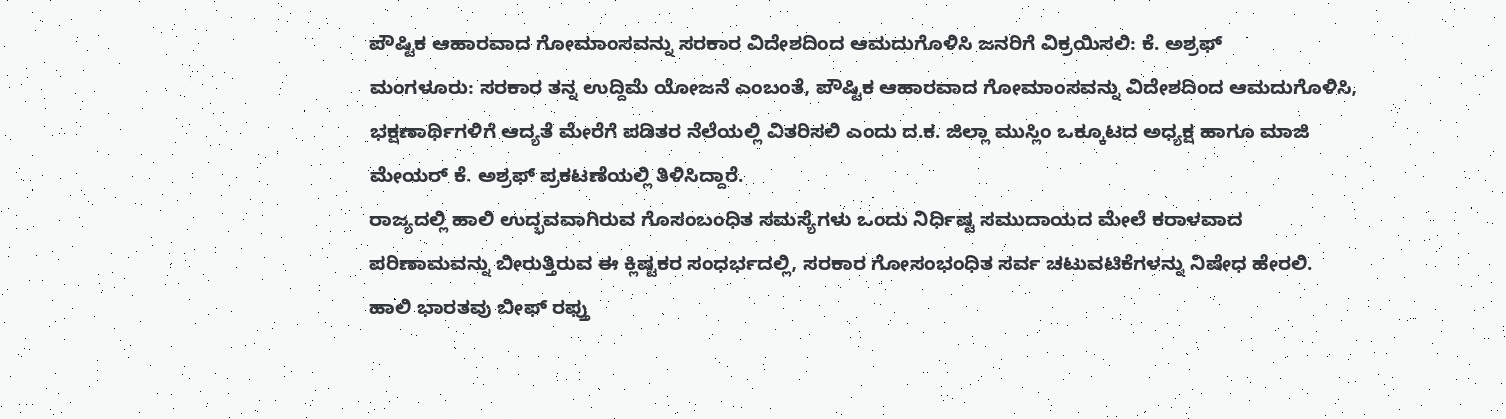ಪೌಷ್ಟಿಕ ಆಹಾರವಾದ ಗೋಮಾಂಸವನ್ನು ಸರಕಾರ ವಿದೇಶದಿಂದ ಆಮದುಗೊಳಿಸಿ ಜನರಿಗೆ ವಿಕ್ರಯಿಸಲಿ: ಕೆ. ಅಶ್ರಫ್
ಮಂಗಳೂರು: ಸರಕಾರ ತನ್ನ ಉದ್ದಿಮೆ ಯೋಜನೆ ಎಂಬಂತೆ, ಪೌಷ್ಟಿಕ ಆಹಾರವಾದ ಗೋಮಾಂಸವನ್ನು ವಿದೇಶದಿಂದ ಆಮದುಗೊಳಿಸಿ, ಭಕ್ಷಣಾರ್ಥಿಗಳಿಗೆ ಆದ್ಯತೆ ಮೇರೆಗೆ ಪಡಿತರ ನೆಲೆಯಲ್ಲಿ ವಿತರಿಸಲಿ ಎಂದು ದ.ಕ. ಜಿಲ್ಲಾ ಮುಸ್ಲಿಂ ಒಕ್ಕೂಟದ ಅಧ್ಯಕ್ಷ ಹಾಗೂ ಮಾಜಿ ಮೇಯರ್ ಕೆ. ಅಶ್ರಫ್ ಪ್ರಕಟಣೆಯಲ್ಲಿ ತಿಳಿಸಿದ್ದಾರೆ.
ರಾಜ್ಯದಲ್ಲಿ ಹಾಲಿ ಉದ್ಭವವಾಗಿರುವ ಗೊಸಂಬಂಧಿತ ಸಮಸ್ಯೆಗಳು ಒಂದು ನಿರ್ಧಿಷ್ಟ ಸಮುದಾಯದ ಮೇಲೆ ಕರಾಳವಾದ ಪರಿಣಾಮವನ್ನು ಬೀರುತ್ತಿರುವ ಈ ಕ್ಲಿಷ್ಟಕರ ಸಂಧರ್ಭದಲ್ಲಿ, ಸರಕಾರ ಗೋಸಂಭಂಧಿತ ಸರ್ವ ಚಟುವಟಿಕೆಗಳನ್ನು ನಿಷೇಧ ಹೇರಲಿ.
ಹಾಲಿ ಭಾರತವು ಬೀಫ್ ರಫ್ತು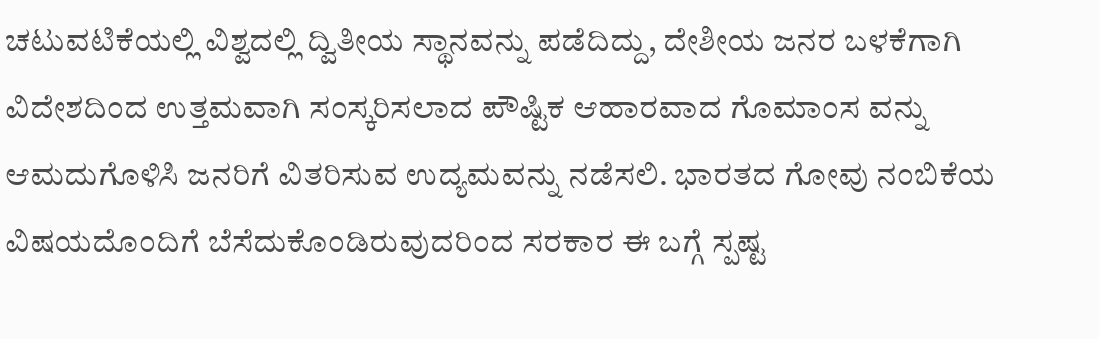ಚಟುವಟಿಕೆಯಲ್ಲಿ ವಿಶ್ವದಲ್ಲಿ ದ್ವಿತೀಯ ಸ್ಥಾನವನ್ನು ಪಡೆದಿದ್ದು, ದೇಶೀಯ ಜನರ ಬಳಕೆಗಾಗಿ ವಿದೇಶದಿಂದ ಉತ್ತಮವಾಗಿ ಸಂಸ್ಕರಿಸಲಾದ ಪೌಷ್ಟಿಕ ಆಹಾರವಾದ ಗೊಮಾಂಸ ವನ್ನು ಆಮದುಗೊಳಿಸಿ ಜನರಿಗೆ ವಿತರಿಸುವ ಉದ್ಯಮವನ್ನು ನಡೆಸಲಿ. ಭಾರತದ ಗೋವು ನಂಬಿಕೆಯ ವಿಷಯದೊಂದಿಗೆ ಬೆಸೆದುಕೊಂಡಿರುವುದರಿಂದ ಸರಕಾರ ಈ ಬಗ್ಗೆ ಸ್ಪಷ್ಟ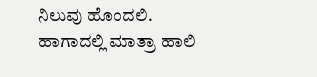ನಿಲುವು ಹೊಂದಲಿ.
ಹಾಗಾದಲ್ಲಿ ಮಾತ್ರಾ ಹಾಲಿ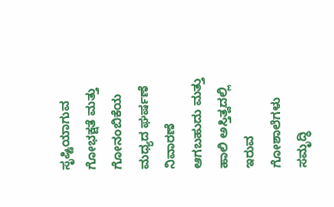ಸೃಷ್ಟಿಯಾಗುವ ಗೋಭಕ್ಷತೆ ಮತ್ತು ಗೋನಂಬಿಕೆಯ ಮಧ್ಯದ ಘರ್ಷಣೆ ನಿವಾರಣೆ ಆಗಬಹುದು ಮತ್ತು ಹಾಲಿ ಅಸ್ತಿತ್ವದಲ್ಲಿ ಇರುವ ಗೋಶಾಲೆಗಳು ಸಮೃದ್ಧಿ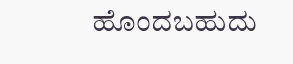ಹೊಂದಬಹುದು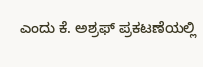ಎಂದು ಕೆ. ಅಶ್ರಫ್ ಪ್ರಕಟಣೆಯಲ್ಲಿ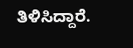ತಿಳಿಸಿದ್ದಾರೆ.